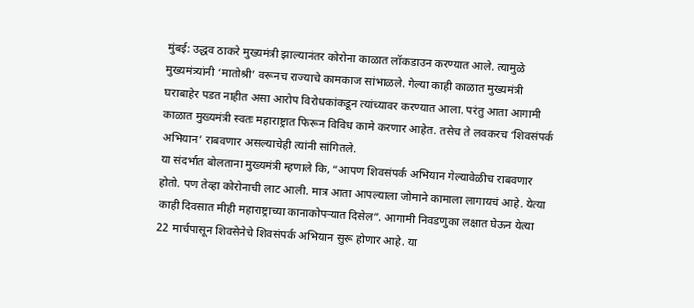मुंबई: उद्धव ठाकरे मुख्यमंत्री झाल्यानंतर कोरोना काळात लॉकडाउन करण्यात आले. त्यामुळे मुख्यमंत्र्यांनी ‘मातोश्री’ वरूनच राज्याचे कामकाज सांभाळले. गेल्या काही काळात मुख्यमंत्री घराबाहेर पडत नाहीत असा आरोप विरोधकांकडून त्यांच्यावर करण्यात आला. परंतु आता आगामी काळात मुख्यमंत्री स्वतः महाराष्ट्रात फिरून विविध कामे करणार आहेत. तसेच ते लवकरच ‘शिवसंपर्क अभियान’ राबवणार असल्याचेही त्यांनी सांगितले.
या संदर्भात बोलताना मुख्यमंत्री म्हणाले कि, “आपण शिवसंपर्क अभियान गेल्यावेळीच राबवणार होतो. पण तेव्हा कोरोनाची लाट आली. मात्र आता आपल्याला जोमाने कामाला लागायचं आहे. येत्या काही दिवसात मीही महाराष्ट्राच्या कानाकोपऱ्यात दिसेल”. आगामी निवडणुका लक्षात घेऊन येत्या 22 मार्चपासून शिवसेनेचे शिवसंपर्क अभियान सुरू होणार आहे. या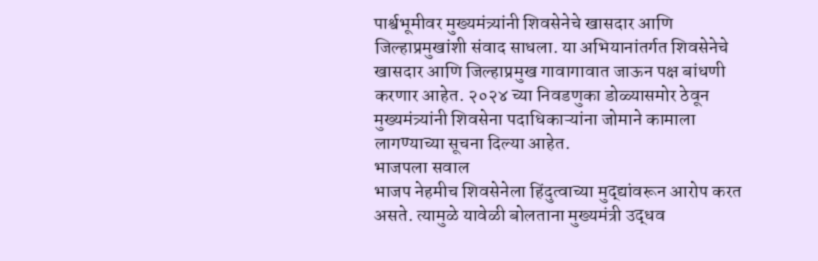पार्श्वभूमीवर मुख्यमंत्र्यांनी शिवसेनेचे खासदार आणि जिल्हाप्रमुखांशी संवाद साधला. या अभियानांतर्गत शिवसेनेचे खासदार आणि जिल्हाप्रमुख गावागावात जाऊन पक्ष बांधणी करणार आहेत. २०२४ च्या निवडणुका डोळ्यासमोर ठेवून मुख्यमंत्र्यांनी शिवसेना पदाधिकाऱ्यांना जोमाने कामाला लागण्याच्या सूचना दिल्या आहेत.
भाजपला सवाल
भाजप नेहमीच शिवसेनेला हिंदुत्वाच्या मुद्द्यांवरून आरोप करत असते. त्यामुळे यावेळी बोलताना मुख्यमंत्री उद्धव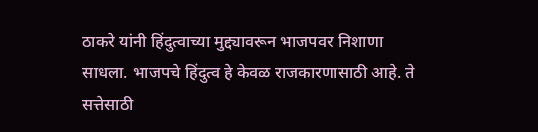ठाकरे यांनी हिंदुत्वाच्या मुद्द्यावरून भाजपवर निशाणा साधला. भाजपचे हिंदुत्व हे केवळ राजकारणासाठी आहे. ते सत्तेसाठी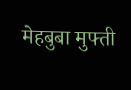मेहबुबा मुफ्ती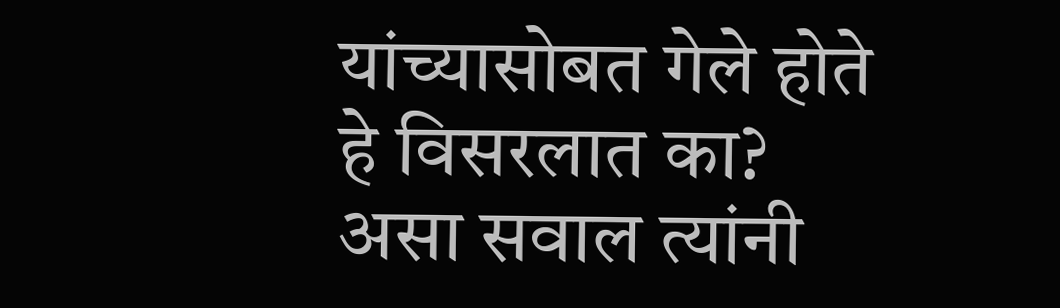यांच्यासोबत गेले होते हे विसरलात का? असा सवाल त्यांनी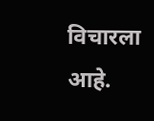विचारला आहे.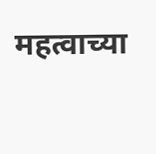महत्वाच्या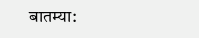बातम्या: